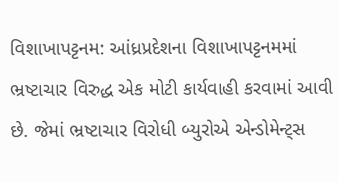વિશાખાપટ્ટનમ: આંધ્રપ્રદેશના વિશાખાપટ્ટનમમાં ભ્રષ્ટાચાર વિરુદ્ધ એક મોટી કાર્યવાહી કરવામાં આવી છે. જેમાં ભ્રષ્ટાચાર વિરોધી બ્યુરોએ એન્ડોમેન્ટ્સ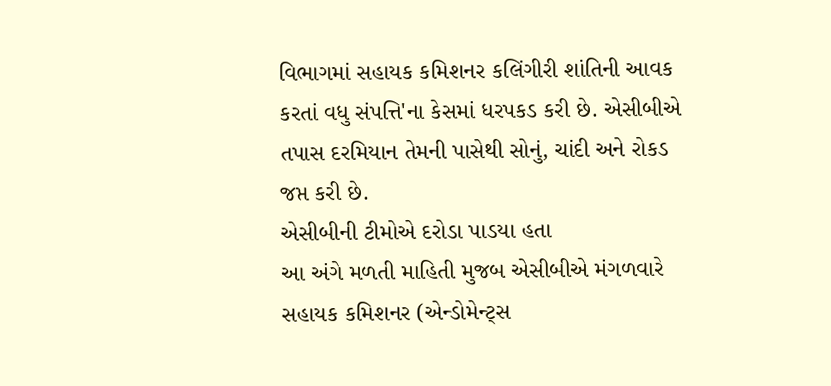વિભાગમાં સહાયક કમિશનર કલિંગીરી શાંતિની આવક કરતાં વધુ સંપત્તિ'ના કેસમાં ધરપકડ કરી છે. એસીબીએ તપાસ દરમિયાન તેમની પાસેથી સોનું, ચાંદી અને રોકડ જપ્ત કરી છે.
એસીબીની ટીમોએ દરોડા પાડયા હતા
આ અંગે મળતી માહિતી મુજબ એસીબીએ મંગળવારે સહાયક કમિશનર (એન્ડોમેન્ટ્સ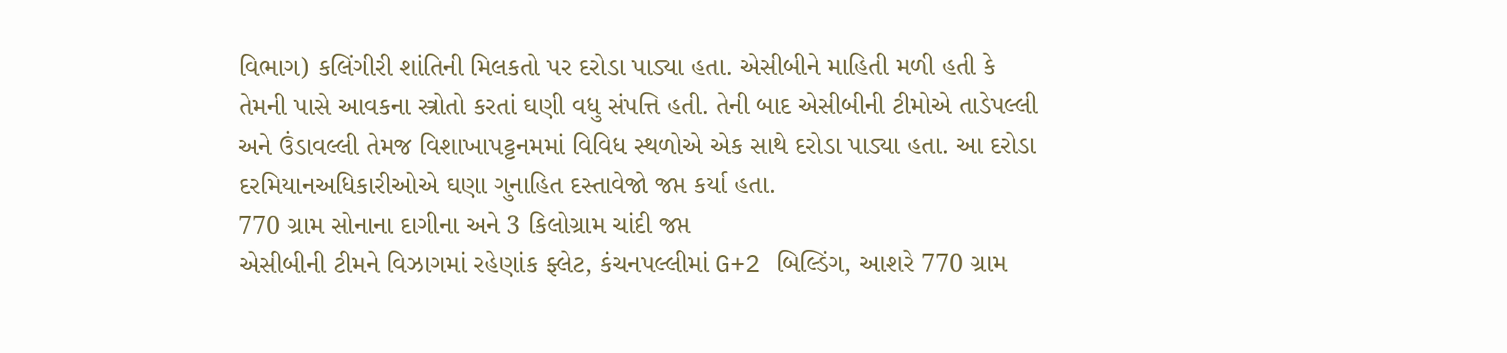વિભાગ) કલિંગીરી શાંતિની મિલકતો પર દરોડા પાડ્યા હતા. એસીબીને માહિતી મળી હતી કે તેમની પાસે આવકના સ્ત્રોતો કરતાં ઘણી વધુ સંપત્તિ હતી. તેની બાદ એસીબીની ટીમોએ તાડેપલ્લી અને ઉંડાવલ્લી તેમજ વિશાખાપટ્ટનમમાં વિવિધ સ્થળોએ એક સાથે દરોડા પાડ્યા હતા. આ દરોડા દરમિયાનઅધિકારીઓએ ઘણા ગુનાહિત દસ્તાવેજો જપ્ત કર્યા હતા.
770 ગ્રામ સોનાના દાગીના અને 3 કિલોગ્રામ ચાંદી જપ્ત
એસીબીની ટીમને વિઝાગમાં રહેણાંક ફ્લેટ, કંચનપલ્લીમાં G+2 બિલ્ડિંગ, આશરે 770 ગ્રામ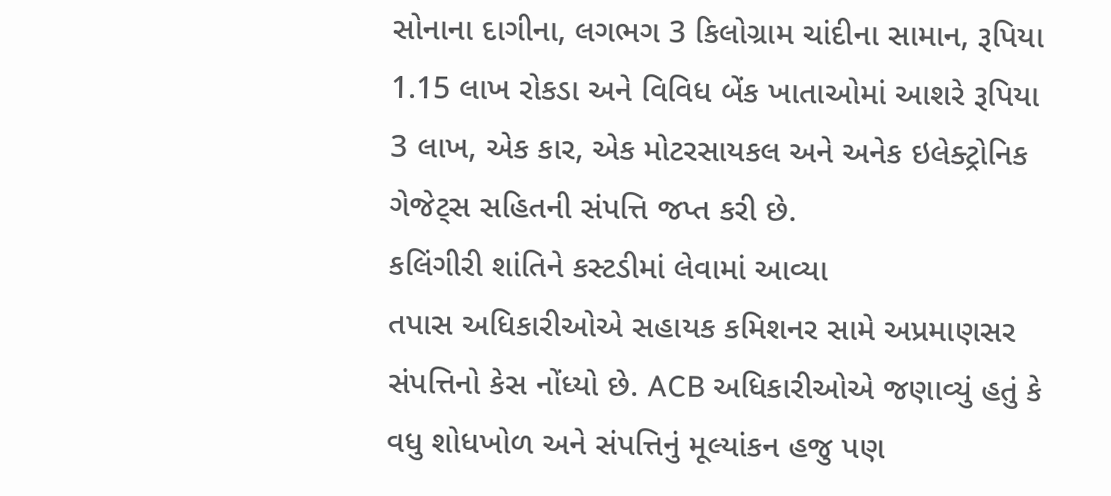સોનાના દાગીના, લગભગ 3 કિલોગ્રામ ચાંદીના સામાન, રૂપિયા 1.15 લાખ રોકડા અને વિવિધ બેંક ખાતાઓમાં આશરે રૂપિયા 3 લાખ, એક કાર, એક મોટરસાયકલ અને અનેક ઇલેક્ટ્રોનિક ગેજેટ્સ સહિતની સંપત્તિ જપ્ત કરી છે.
કલિંગીરી શાંતિને કસ્ટડીમાં લેવામાં આવ્યા
તપાસ અધિકારીઓએ સહાયક કમિશનર સામે અપ્રમાણસર સંપત્તિનો કેસ નોંધ્યો છે. ACB અધિકારીઓએ જણાવ્યું હતું કે વધુ શોધખોળ અને સંપત્તિનું મૂલ્યાંકન હજુ પણ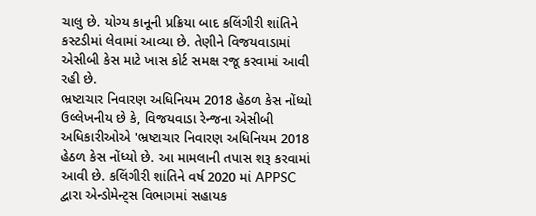ચાલુ છે. યોગ્ય કાનૂની પ્રક્રિયા બાદ કલિંગીરી શાંતિને કસ્ટડીમાં લેવામાં આવ્યા છે. તેણીને વિજયવાડામાં એસીબી કેસ માટે ખાસ કોર્ટ સમક્ષ રજૂ કરવામાં આવી રહી છે.
ભ્રષ્ટાચાર નિવારણ અધિનિયમ 2018 હેઠળ કેસ નોંધ્યો
ઉલ્લેખનીય છે કે, વિજયવાડા રેન્જના એસીબી અધિકારીઓએ 'ભ્રષ્ટાચાર નિવારણ અધિનિયમ 2018 હેઠળ કેસ નોંધ્યો છે. આ મામલાની તપાસ શરૂ કરવામાં આવી છે. કલિંગીરી શાંતિને વર્ષ 2020 માં APPSC દ્વારા એન્ડોમેન્ટ્સ વિભાગમાં સહાયક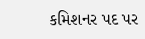કમિશનર પદ પર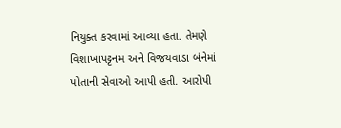નિયુક્ત કરવામાં આવ્યા હતા. તેમણે વિશાખાપટ્ટનમ અને વિજયવાડા બંનેમાં પોતાની સેવાઓ આપી હતી. આરોપી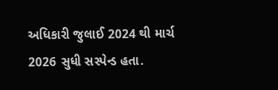અધિકારી જુલાઈ 2024 થી માર્ચ 2026 સુધી સસ્પેન્ડ હતા.